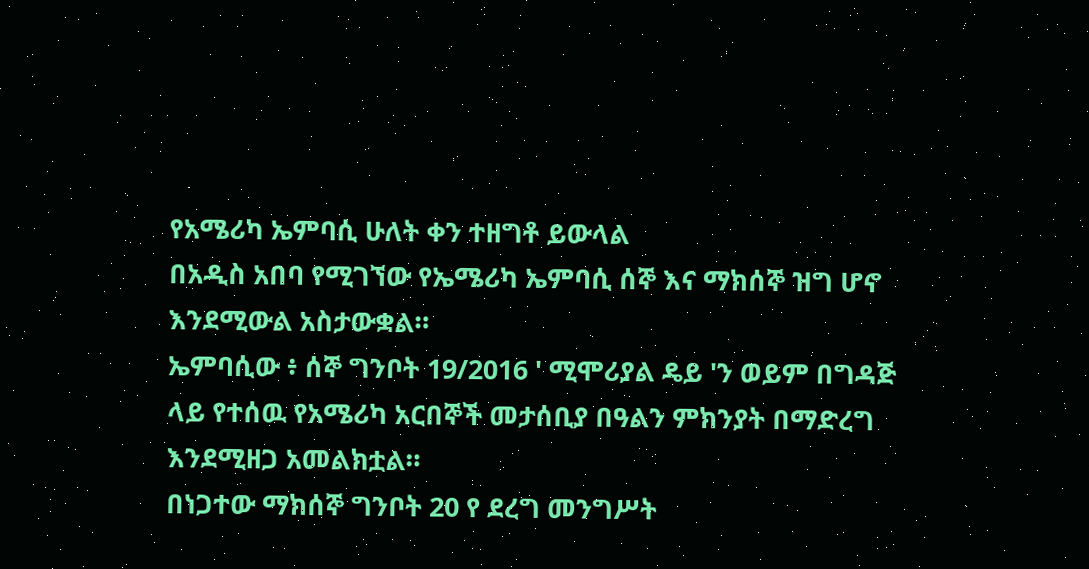የአሜሪካ ኤምባሲ ሁለት ቀን ተዘግቶ ይውላል
በአዲስ አበባ የሚገኘው የኤሜሪካ ኤምባሲ ሰኞ እና ማክሰኞ ዝግ ሆኖ እንደሚውል አስታውቋል።
ኤምባሲው ፥ ሰኞ ግንቦት 19/2016 ' ሚሞሪያል ዴይ 'ን ወይም በግዳጅ ላይ የተሰዉ የአሜሪካ አርበኞች መታሰቢያ በዓልን ምክንያት በማድረግ እንደሚዘጋ አመልክቷል።
በነጋተው ማክሰኞ ግንቦት 20 የ ደረግ መንግሥት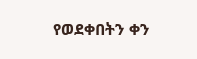የወደቀበትን ቀን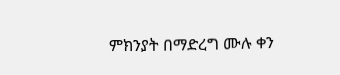ምክንያት በማድረግ ሙሉ ቀን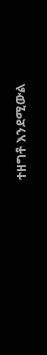ተዘግቶ እንደሚውል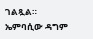ገልጿል።
ኤምባሲው ዳግም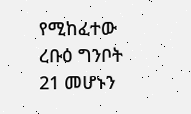የሚከፈተው ረቡዕ ግንቦት 21 መሆኑን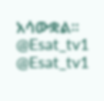አሳውቋል።
@Esat_tv1
@Esat_tv1